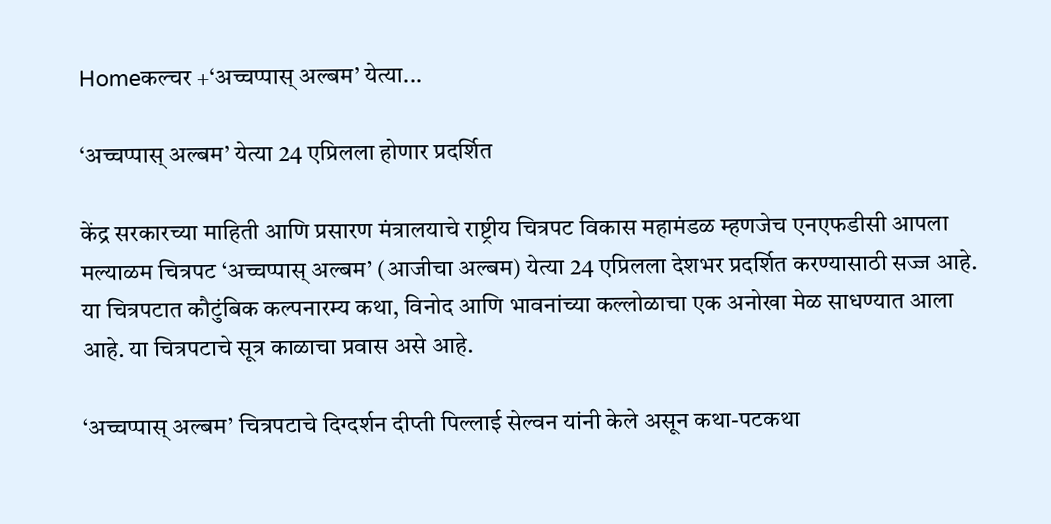Homeकल्चर +‘अच्चप्पास् अल्बम’ येत्या...

‘अच्चप्पास् अल्बम’ येत्या 24 एप्रिलला होणार प्रदर्शित

केंद्र सरकारच्या माहिती आणि प्रसारण मंत्रालयाचे राष्ट्रीय चित्रपट विकास महामंडळ म्हणजेच एनएफडीसी आपला मल्याळम चित्रपट ‘अच्चप्पास् अल्बम’ (आजीचा अल्बम) येत्या 24 एप्रिलला देशभर प्रदर्शित करण्यासाठी सज्ज आहे. या चित्रपटात कौटुंबिक कल्पनारम्य कथा, विनोद आणि भावनांच्या कल्लोळाचा एक अनोखा मेळ साधण्यात आला आहे. या चित्रपटाचे सूत्र काळाचा प्रवास असे आहे.

‘अच्चप्पास् अल्बम’ चित्रपटाचे दिग्दर्शन दीप्ती पिल्लाई सेल्वन यांनी केले असून कथा-पटकथा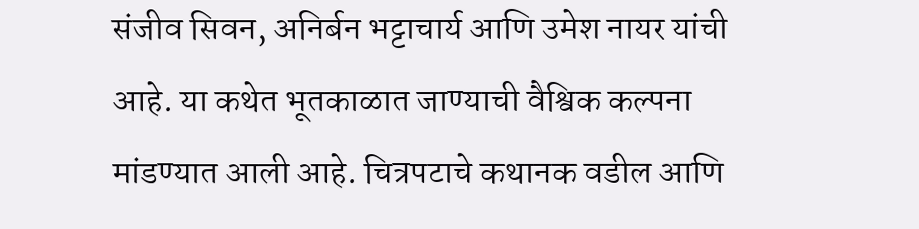संजीव सिवन, अनिर्बन भट्टाचार्य आणि उमेश नायर यांची आहे. या कथेत भूतकाळात जाण्याची वैश्विक कल्पना मांडण्यात आली आहे. चित्रपटाचे कथानक वडील आणि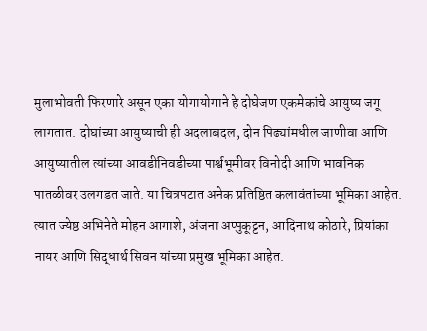मुलाभोवती फिरणारे असून एका योगायोगाने हे दोघेजण एकमेकांचे आयुष्य जगू लागतात. दोघांच्या आयुष्याची ही अदलाबदल, दोन पिढ्यांमधील जाणीवा आणि आयुष्यातील त्यांच्या आवडीनिवडीच्या पार्श्वभूमीवर विनोदी आणि भावनिक पातळीवर उलगडत जाते. या चित्रपटात अनेक प्रतिष्ठित कलावंतांच्या भूमिका आहेत. त्यात ज्येष्ठ अभिनेते मोहन आगाशे, अंजना अप्पुकूट्टन, आदिनाथ कोठारे, प्रियांका नायर आणि सिद्धार्थ सिवन यांच्या प्रमुख भूमिका आहेत.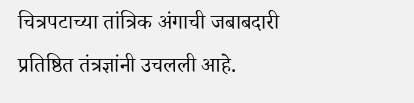चित्रपटाच्या तांत्रिक अंगाची जबाबदारी प्रतिष्ठित तंत्रज्ञांनी उचलली आहे.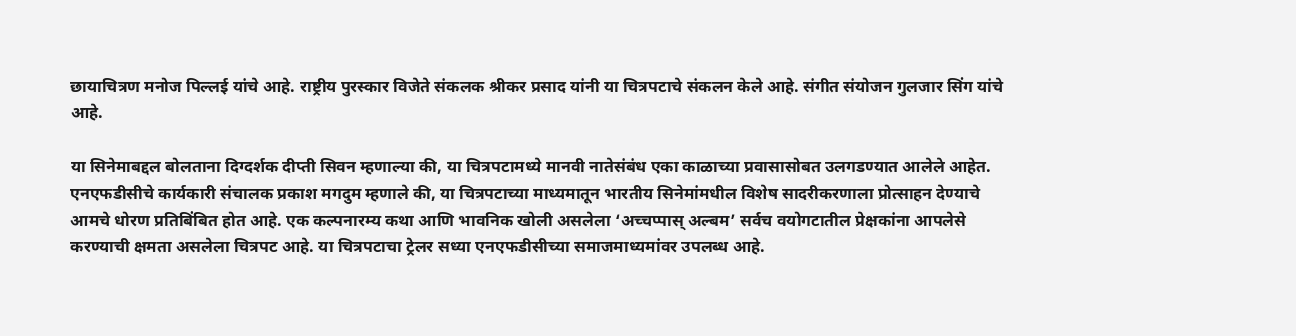छायाचित्रण मनोज पिल्लई यांचे आहे. राष्ट्रीय पुरस्कार विजेते संकलक श्रीकर प्रसाद यांनी या चित्रपटाचे संकलन केले आहे. संगीत संयोजन गुलजार सिंग यांचे आहे.

या सिनेमाबद्दल बोलताना दिग्दर्शक दीप्ती सिवन म्हणाल्या की, या चित्रपटामध्ये मानवी नातेसंबंध एका काळाच्या प्रवासासोबत उलगडण्यात आलेले आहेत. एनएफडीसीचे कार्यकारी संचालक प्रकाश मगदुम म्हणाले की, या चित्रपटाच्या माध्यमातून भारतीय सिनेमांमधील विशेष सादरीकरणाला प्रोत्साहन देण्याचे आमचे धोरण प्रतिबिंबित होत आहे. एक कल्पनारम्य कथा आणि भावनिक खोली असलेला ‘अच्चप्पास् अल्बम’ सर्वच वयोगटातील प्रेक्षकांना आपलेसे करण्याची क्षमता असलेला चित्रपट आहे. या चित्रपटाचा ट्रेलर सध्या एनएफडीसीच्या समाजमाध्यमांवर उपलब्ध आहे.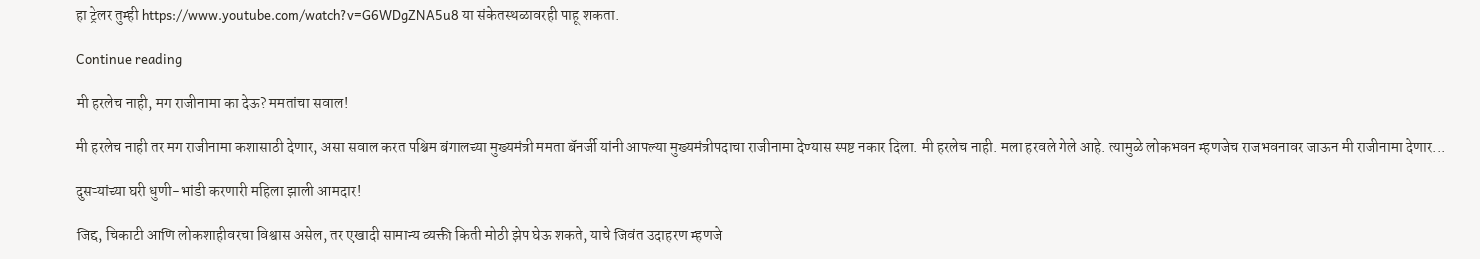हा ट्रेलर तुम्ही https://www.youtube.com/watch?v=G6WDgZNA5u8 या संकेतस्थळावरही पाहू शकता.

Continue reading

मी हरलेच नाही, मग राजीनामा का देऊ? ममतांचा सवाल!

मी हरलेच नाही तर मग राजीनामा कशासाठी देणार, असा सवाल करत पश्चिम बंगालच्या मुख्यमंत्री ममता बॅनर्जी यांनी आपल्या मुख्यमंत्रीपदाचा राजीनामा देण्यास स्पष्ट नकार दिला. मी हरलेच नाही. मला हरवले गेले आहे. त्यामुळे लोकभवन म्हणजेच राजभवनावर जाऊन मी राजीनामा देणार...

दुसऱ्यांच्या घरी धुणी-भांडी करणारी महिला झाली आमदार!

जिद्द, चिकाटी आणि लोकशाहीवरचा विश्वास असेल, तर एखादी सामान्य व्यक्ती किती मोठी झेप घेऊ शकते, याचे जिवंत उदाहरण म्हणजे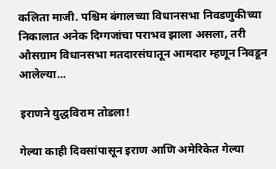कलिता माजी. पश्चिम बंगालच्या विधानसभा निवडणुकीच्या निकालात अनेक दिग्गजांचा पराभव झाला असला, तरी औसग्राम विधानसभा मतदारसंघातून आमदार म्हणून निवडून आलेल्या...

इराणने युद्धविराम तोडला!

गेल्या काही दिवसांपासून इराण आणि अमेरिकेत गेल्या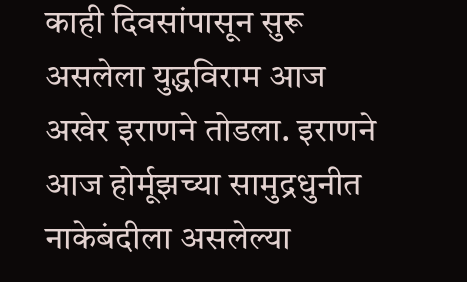काही दिवसांपासून सुरू असलेला युद्धविराम आज अखेर इराणने तोडला. इराणने आज होर्मूझच्या सामुद्रधुनीत नाकेबंदीला असलेल्या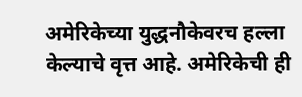अमेरिकेच्या युद्धनौकेवरच हल्ला केल्याचे वृत्त आहे. अमेरिकेची ही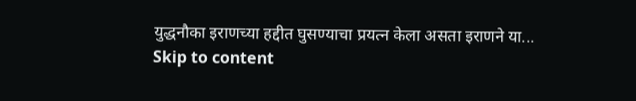युद्धनौका इराणच्या हद्दीत घुसण्याचा प्रयत्न केला असता इराणने या...
Skip to content